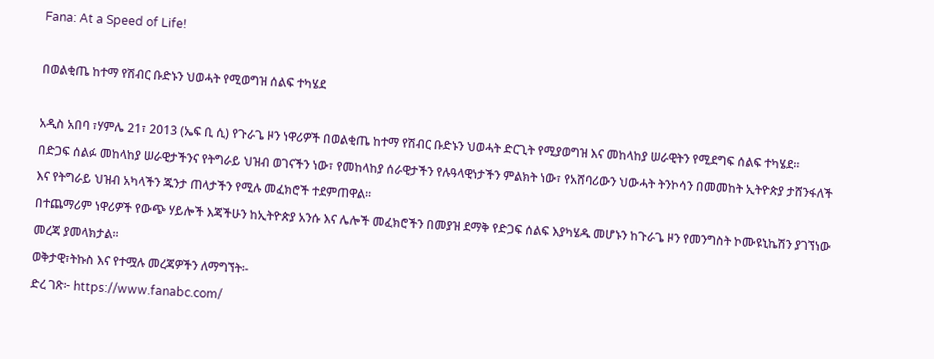Fana: At a Speed of Life!

በወልቂጤ ከተማ የሽብር ቡድኑን ህወሓት የሚወግዝ ሰልፍ ተካሄደ

አዲስ አበባ ፣ሃምሌ 21፣ 2013 (ኤፍ ቢ ሲ) የጉራጌ ዞን ነዋሪዎች በወልቂጤ ከተማ የሽብር ቡድኑን ህወሓት ድርጊት የሚያወግዝ እና መከላከያ ሠራዊትን የሚደግፍ ሰልፍ ተካሄደ፡፡
በድጋፍ ሰልፉ መከላከያ ሠራዊታችንና የትግራይ ህዝብ ወገናችን ነው፣ የመከላከያ ሰራዊታችን የሉዓላዊነታችን ምልክት ነው፣ የአሸባሪውን ህውሓት ትንኮሳን በመመከት ኢትዮጵያ ታሸንፋለች እና የትግራይ ህዝብ አካላችን ጁንታ ጠላታችን የሚሉ መፈክሮች ተደምጠዋል፡፡
በተጨማሪም ነዋሪዎች የውጭ ሃይሎች እጃችሁን ከኢትዮጵያ አንሱ እና ሌሎች መፈክሮችን በመያዝ ደማቅ የድጋፍ ሰልፍ እያካሄዱ መሆኑን ከጉራጌ ዞን የመንግስት ኮሙዩኒኬሽን ያገኘነው መረጃ ያመላክታል፡፡
ወቅታዊ፣ትኩስ እና የተሟሉ መረጃዎችን ለማግኘት፡-
ድረ ገጽ፦ https://www.fanabc.com/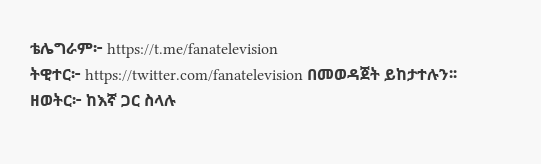ቴሌግራም፦ https://t.me/fanatelevision
ትዊተር፦ https://twitter.com/fanatelevision በመወዳጀት ይከታተሉን፡፡
ዘወትር፦ ከእኛ ጋር ስላሉ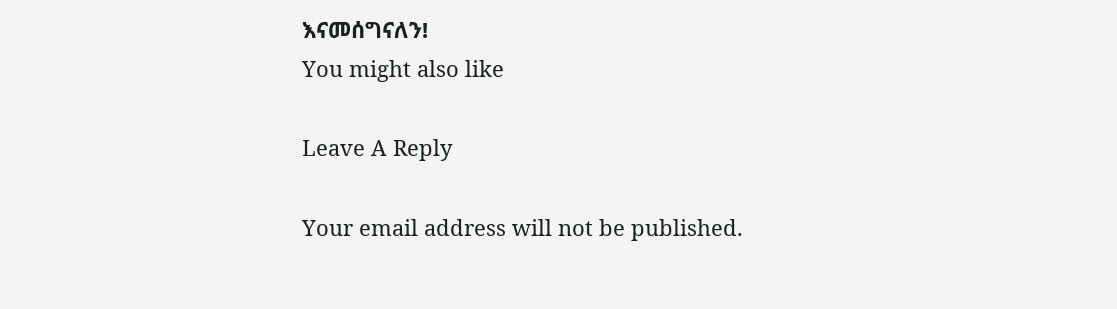እናመሰግናለን!
You might also like

Leave A Reply

Your email address will not be published.